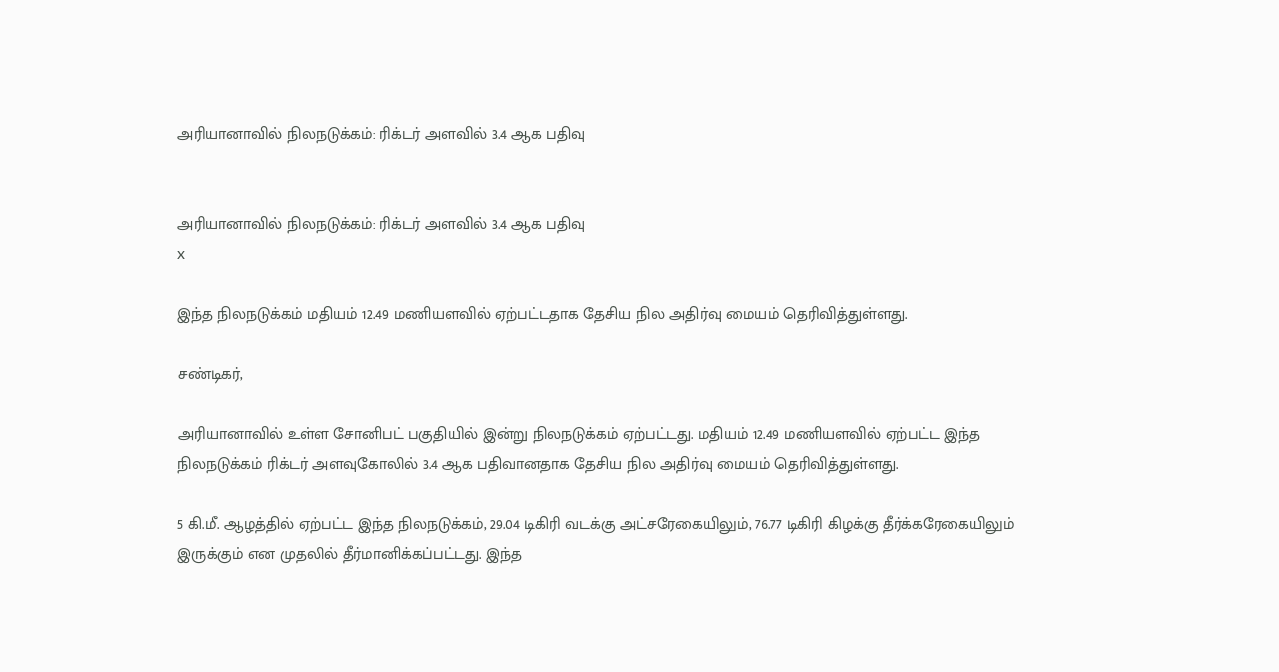அரியானாவில் நிலநடுக்கம்: ரிக்டர் அளவில் 3.4 ஆக பதிவு


அரியானாவில் நிலநடுக்கம்: ரிக்டர் அளவில் 3.4 ஆக பதிவு
x

இந்த நிலநடுக்கம் மதியம் 12.49 மணியளவில் ஏற்பட்டதாக தேசிய நில அதிர்வு மையம் தெரிவித்துள்ளது.

சண்டிகர்,

அரியானாவில் உள்ள சோனிபட் பகுதியில் இன்று நிலநடுக்கம் ஏற்பட்டது. மதியம் 12.49 மணியளவில் ஏற்பட்ட இந்த நிலநடுக்கம் ரிக்டர் அளவுகோலில் 3.4 ஆக பதிவானதாக தேசிய நில அதிர்வு மையம் தெரிவித்துள்ளது.

5 கி.மீ. ஆழத்தில் ஏற்பட்ட இந்த நிலநடுக்கம், 29.04 டிகிரி வடக்கு அட்சரேகையிலும், 76.77 டிகிரி கிழக்கு தீர்க்கரேகையிலும் இருக்கும் என முதலில் தீர்மானிக்கப்பட்டது. இந்த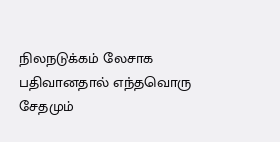நிலநடுக்கம் லேசாக பதிவானதால் எந்தவொரு சேதமும்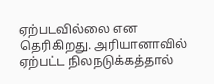ஏற்படவில்லை என தெரிகிறது. அரியானாவில் ஏற்பட்ட நிலநடுக்கத்தால்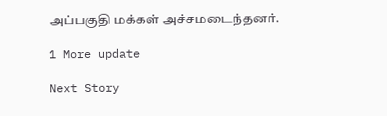அப்பகுதி மக்கள் அச்சமடைந்தனர்.

1 More update

Next Story